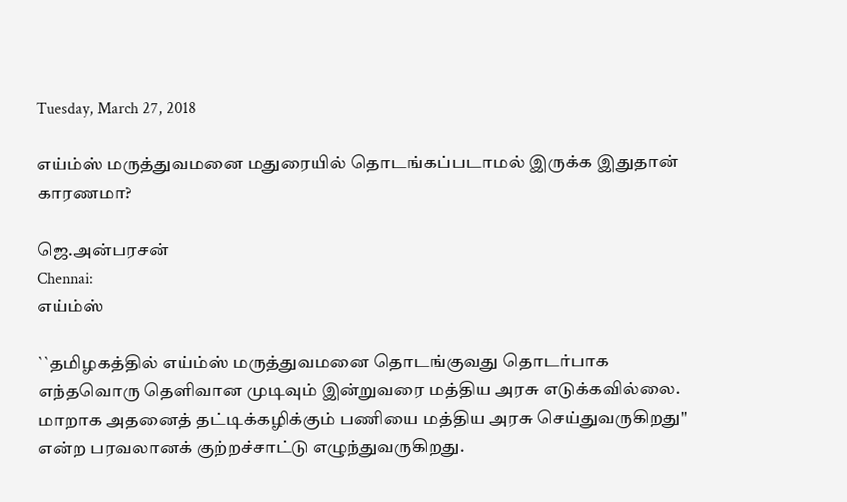Tuesday, March 27, 2018

எய்ம்ஸ் மருத்துவமனை மதுரையில் தொடங்கப்படாமல் இருக்க இதுதான் காரணமா?

ஜெ.அன்பரசன்
Chennai:
எய்ம்ஸ்

``தமிழகத்தில் எய்ம்ஸ் மருத்துவமனை தொடங்குவது தொடர்பாக எந்தவொரு தெளிவான முடிவும் இன்றுவரை மத்திய அரசு எடுக்கவில்லை. மாறாக அதனைத் தட்டிக்கழிக்கும் பணியை மத்திய அரசு செய்துவருகிறது'' என்ற பரவலானக் குற்றச்சாட்டு எழுந்துவருகிறது.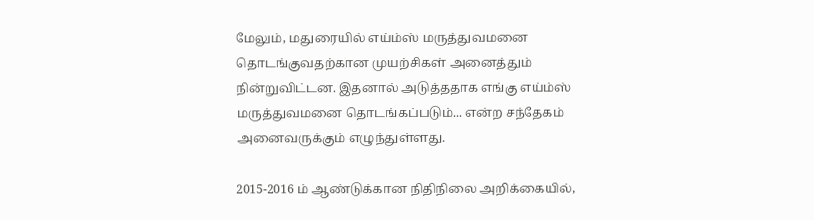மேலும், மதுரையில் எய்ம்ஸ் மருத்துவமனை தொடங்குவதற்கான முயற்சிகள் அனைத்தும் நின்றுவிட்டன. இதனால் அடுத்ததாக எங்கு எய்ம்ஸ் மருத்துவமனை தொடங்கப்படும்... என்ற சந்தேகம் அனைவருக்கும் எழுந்துள்ளது.

2015-2016 ம் ஆண்டுக்கான நிதிநிலை அறிக்கையில்,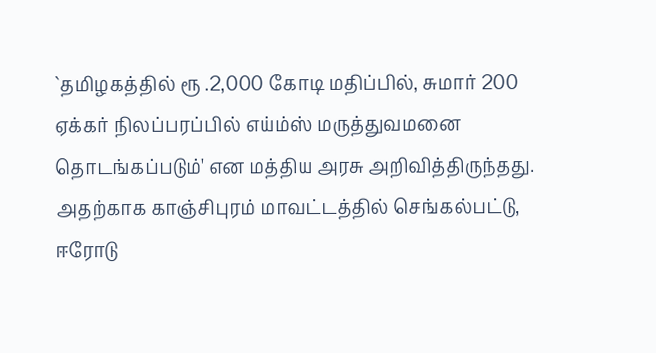`தமிழகத்தில் ரூ .2,000 கோடி மதிப்பில், சுமார் 200 ஏக்கர் நிலப்பரப்பில் எய்ம்ஸ் மருத்துவமனை தொடங்கப்படும்' என மத்திய அரசு அறிவித்திருந்தது. அதற்காக காஞ்சிபுரம் மாவட்டத்தில் செங்கல்பட்டு, ஈரோடு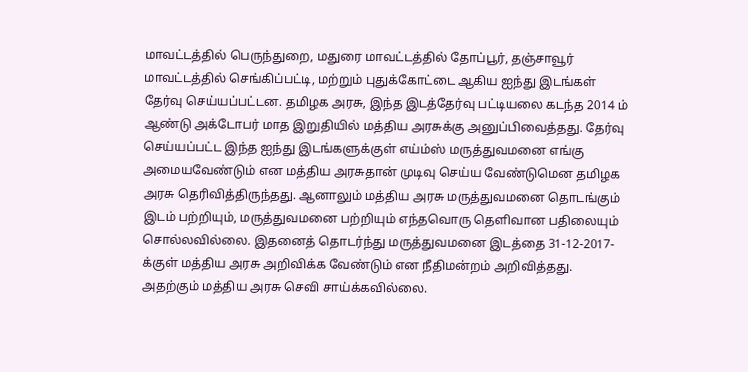மாவட்டத்தில் பெருந்துறை, மதுரை மாவட்டத்தில் தோப்பூர், தஞ்சாவூர் மாவட்டத்தில் செங்கிப்பட்டி, மற்றும் புதுக்கோட்டை ஆகிய ஐந்து இடங்கள் தேர்வு செய்யப்பட்டன. தமிழக அரசு, இந்த இடத்தேர்வு பட்டியலை கடந்த 2014 ம் ஆண்டு அக்டோபர் மாத இறுதியில் மத்திய அரசுக்கு அனுப்பிவைத்தது. தேர்வு செய்யப்பட்ட இந்த ஐந்து இடங்களுக்குள் எய்ம்ஸ் மருத்துவமனை எங்கு அமையவேண்டும் என மத்திய அரசுதான் முடிவு செய்ய வேண்டுமென தமிழக அரசு தெரிவித்திருந்தது. ஆனாலும் மத்திய அரசு மருத்துவமனை தொடங்கும் இடம் பற்றியும், மருத்துவமனை பற்றியும் எந்தவொரு தெளிவான பதிலையும் சொல்லவில்லை. இதனைத் தொடர்ந்து மருத்துவமனை இடத்தை 31-12-2017-க்குள் மத்திய அரசு அறிவிக்க வேண்டும் என நீதிமன்றம் அறிவித்தது. அதற்கும் மத்திய அரசு செவி சாய்க்கவில்லை.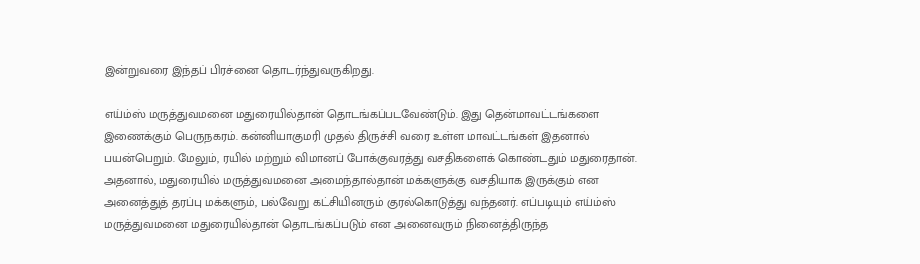இன்றுவரை இந்தப் பிரச்னை தொடர்ந்துவருகிறது.

எய்ம்ஸ் மருத்துவமனை மதுரையில்தான் தொடங்கப்படவேண்டும். இது தென்மாவட்டங்களை இணைக்கும் பெருநகரம். கன்னியாகுமரி முதல் திருச்சி வரை உள்ள மாவட்டங்கள் இதனால் பயன்பெறும். மேலும், ரயில் மற்றும் விமானப் போக்குவரத்து வசதிகளைக் கொண்டதும் மதுரைதான். அதனால், மதுரையில் மருத்துவமனை அமைந்தால்தான் மக்களுக்கு வசதியாக இருக்கும் என அனைத்துத் தரப்பு மக்களும், பல்வேறு கட்சியினரும் குரல்கொடுத்து வந்தனர். எப்படியும் எய்ம்ஸ் மருத்துவமனை மதுரையில்தான் தொடங்கப்படும் என அனைவரும் நினைத்திருந்த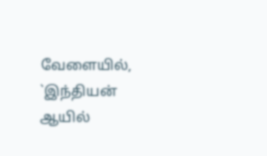வேளையில், `இந்தியன் ஆயில்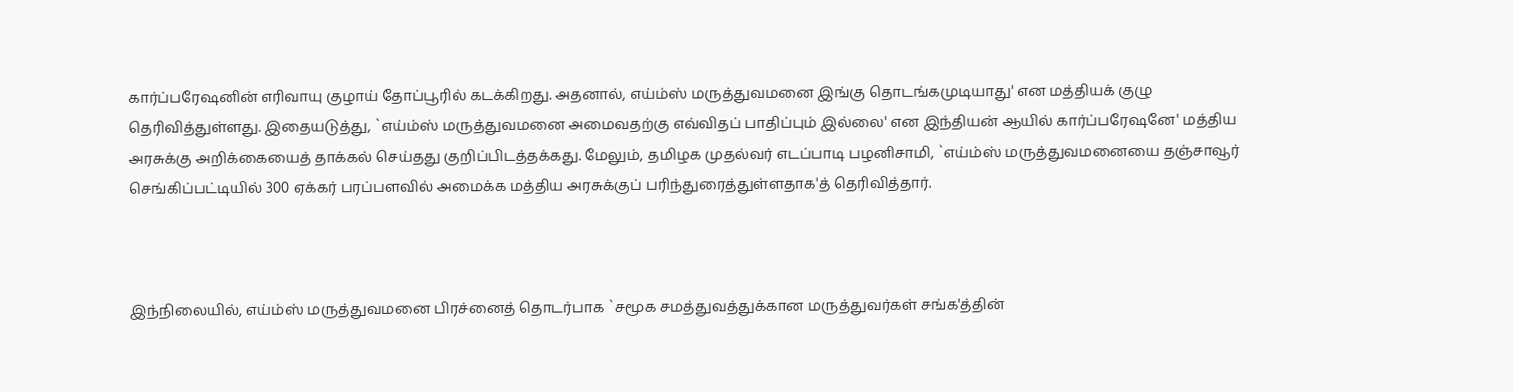கார்ப்பரேஷனின் எரிவாயு குழாய் தோப்பூரில் கடக்கிறது. அதனால், எய்ம்ஸ் மருத்துவமனை இங்கு தொடங்கமுடியாது' என மத்தியக் குழு தெரிவித்துள்ளது. இதையடுத்து, `எய்ம்ஸ் மருத்துவமனை அமைவதற்கு எவ்விதப் பாதிப்பும் இல்லை' என இந்தியன் ஆயில் கார்ப்பரேஷனே' மத்திய அரசுக்கு அறிக்கையைத் தாக்கல் செய்தது குறிப்பிடத்தக்கது. மேலும், தமிழக முதல்வர் எடப்பாடி பழனிசாமி, `எய்ம்ஸ் மருத்துவமனையை தஞ்சாவூர் செங்கிப்பட்டியில் 300 ஏக்கர் பரப்பளவில் அமைக்க மத்திய அரசுக்குப் பரிந்துரைத்துள்ளதாக'த் தெரிவித்தார்.



இந்நிலையில், எய்ம்ஸ் மருத்துவமனை பிரச்னைத் தொடர்பாக `சமூக சமத்துவத்துக்கான மருத்துவர்கள் சங்க'த்தின்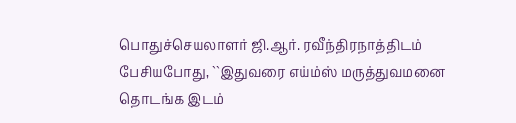பொதுச்செயலாளர் ஜி.ஆர். ரவீந்திரநாத்திடம் பேசியபோது, ``இதுவரை எய்ம்ஸ் மருத்துவமனை தொடங்க இடம்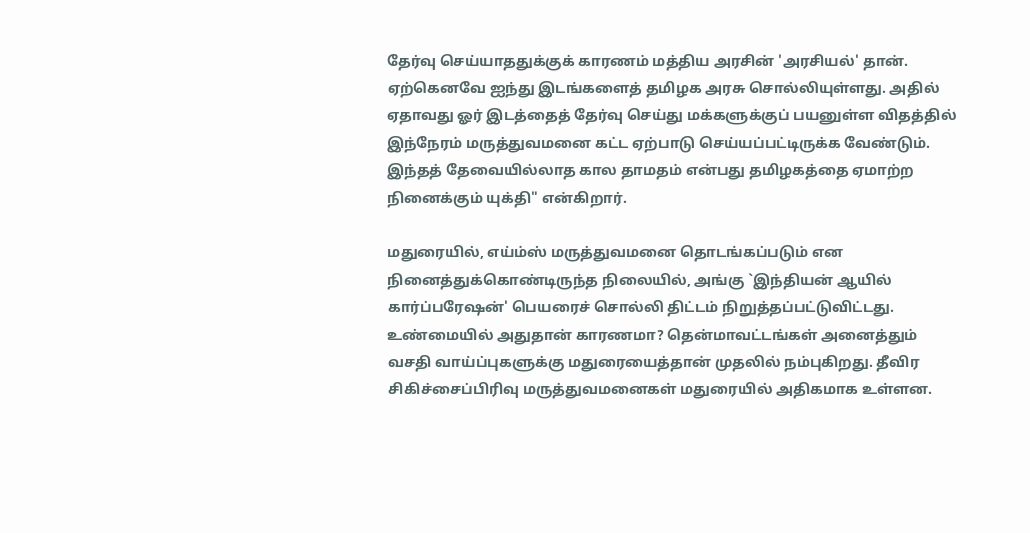தேர்வு செய்யாததுக்குக் காரணம் மத்திய அரசின் 'அரசியல்' தான். ஏற்கெனவே ஐந்து இடங்களைத் தமிழக அரசு சொல்லியுள்ளது. அதில் ஏதாவது ஓர் இடத்தைத் தேர்வு செய்து மக்களுக்குப் பயனுள்ள விதத்தில் இந்நேரம் மருத்துவமனை கட்ட ஏற்பாடு செய்யப்பட்டிருக்க வேண்டும். இந்தத் தேவையில்லாத கால தாமதம் என்பது தமிழகத்தை ஏமாற்ற நினைக்கும் யுக்தி" என்கிறார்.

மதுரையில், எய்ம்ஸ் மருத்துவமனை தொடங்கப்படும் என நினைத்துக்கொண்டிருந்த நிலையில், அங்கு `இந்தியன் ஆயில் கார்ப்பரேஷன்' பெயரைச் சொல்லி திட்டம் நிறுத்தப்பட்டுவிட்டது. உண்மையில் அதுதான் காரணமா? தென்மாவட்டங்கள் அனைத்தும் வசதி வாய்ப்புகளுக்கு மதுரையைத்தான் முதலில் நம்புகிறது. தீவிர சிகிச்சைப்பிரிவு மருத்துவமனைகள் மதுரையில் அதிகமாக உள்ளன.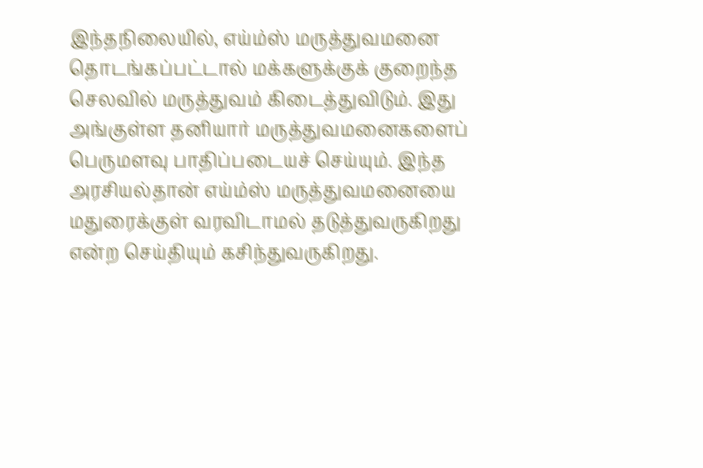இந்தநிலையில், எய்ம்ஸ் மருத்துவமனை தொடங்கப்பட்டால் மக்களுக்குக் குறைந்த செலவில் மருத்துவம் கிடைத்துவிடும். இது அங்குள்ள தனியார் மருத்துவமனைகளைப் பெருமளவு பாதிப்படையச் செய்யும். இந்த அரசியல்தான் எய்ம்ஸ் மருத்துவமனையை மதுரைக்குள் வரவிடாமல் தடுத்துவருகிறது என்ற செய்தியும் கசிந்துவருகிறது.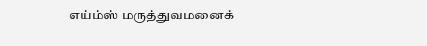எய்ம்ஸ் மருத்துவமனைக்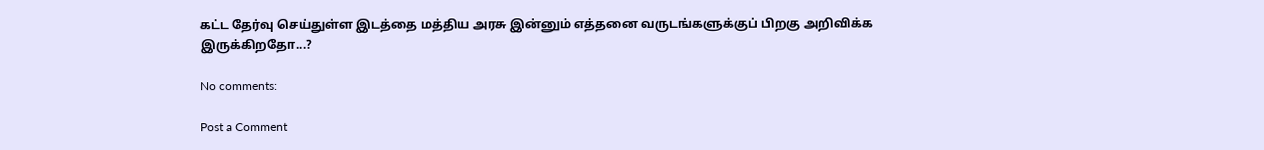கட்ட தேர்வு செய்துள்ள இடத்தை மத்திய அரசு இன்னும் எத்தனை வருடங்களுக்குப் பிறகு அறிவிக்க இருக்கிறதோ...?

No comments:

Post a Comment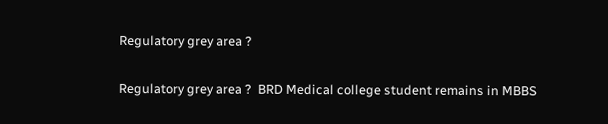Regulatory grey area ?

Regulatory grey area ?  BRD Medical college student remains in MBBS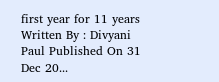first year for 11 years Written By : Divyani Paul Published On 31 Dec 20...